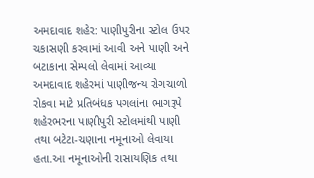અમદાવાદ શહેર: પાણીપુરીના સ્ટોલ ઉપર ચકાસણી કરવામાં આવી અને પાણી અને બટાકાના સેમ્પલો લેવામાં આવ્યા
અમદાવાદ શહેરમાં પાણીજન્ય રોગચાળો રોકવા માટે પ્રતિબંધક પગલાંના ભાગરૂપે શહેરભરના પાણીપુરી સ્ટોલમાંથી પાણી તથા બટેટા-ચણાના નમૂનાઓ લેવાયા હતા.આ નમૂનાઓની રાસાયણિક તથા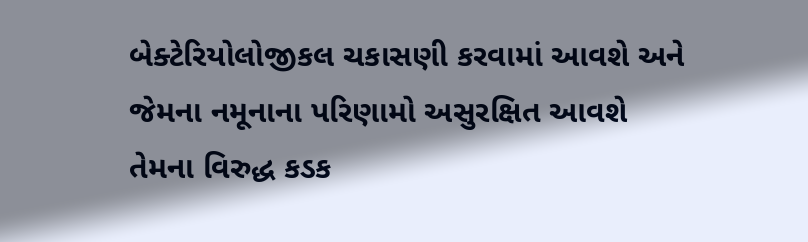બેક્ટેરિયોલોજીકલ ચકાસણી કરવામાં આવશે અને જેમના નમૂનાના પરિણામો અસુરક્ષિત આવશે તેમના વિરુદ્ધ કડક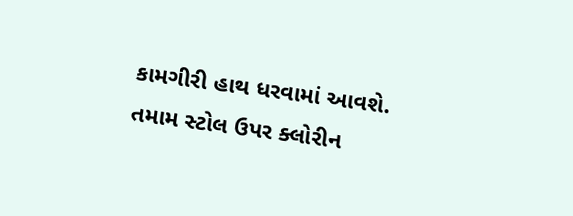કામગીરી હાથ ધરવામાં આવશે. તમામ સ્ટોલ ઉપર ક્લોરીન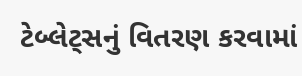ટેબ્લેટ્સનું વિતરણ કરવામાં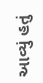આવ્યું હતું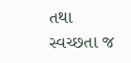તથા સ્વચ્છતા જ